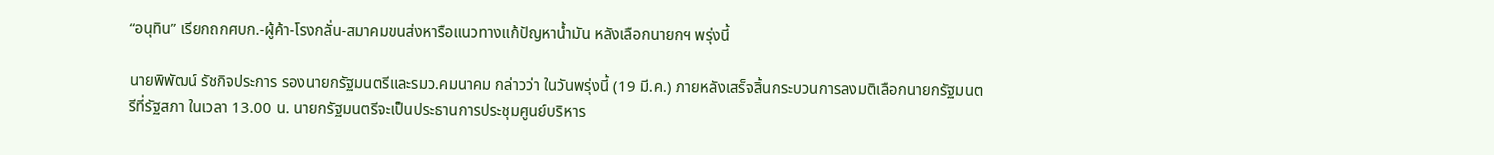“อนุทิน” เรียกถกศบก.-ผู้ค้า-โรงกลั่น-สมาคมขนส่งหารือแนวทางแก้ปัญหาน้ำมัน หลังเลือกนายกฯ พรุ่งนี้

นายพิพัฒน์ รัชกิจประการ รองนายกรัฐมนตรีและรมว.คมนาคม กล่าวว่า ในวันพรุ่งนี้ (19 มี.ค.) ภายหลังเสร็จสิ้นกระบวนการลงมติเลือกนายกรัฐมนตรีที่รัฐสภา ในเวลา 13.00 น. นายกรัฐมนตรีจะเป็นประธานการประชุมศูนย์บริหาร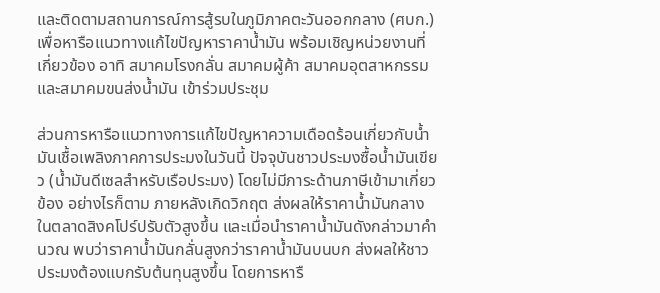และติดตามสถานการณ์การสู้รบในภูมิภาคตะวันออกกลาง (ศบก.) เพื่อหารือแนวทางแก้ไขปัญหาราคาน้ำมัน พร้อมเชิญหน่วยงานที่เกี่ยวข้อง อาทิ สมาคมโรงกลั่น สมาคมผู้ค้า สมาคมอุตสาหกรรม และสมาคมขนส่งน้ำมัน เข้าร่วมประชุม

ส่วนการหารือแนวทางการแก้ไขปัญหาความเดือดร้อนเกี่ยวกับน้ำมันเชื้อเพลิงภาคการประมงในวันนี้ ปัจจุบันชาวประมงซื้อน้ำมันเขียว (น้ำมันดีเซลสำหรับเรือประมง) โดยไม่มีภาระด้านภาษีเข้ามาเกี่ยวข้อง อย่างไรก็ตาม ภายหลังเกิดวิกฤต ส่งผลให้ราคาน้ำมันกลางในตลาดสิงคโปร์ปรับตัวสูงขึ้น และเมื่อนำราคาน้ำมันดังกล่าวมาคำนวณ พบว่าราคาน้ำมันกลั่นสูงกว่าราคาน้ำมันบนบก ส่งผลให้ชาวประมงต้องแบกรับต้นทุนสูงขึ้น โดยการหารื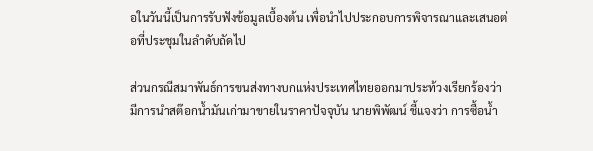อในวันนี้เป็นการรับฟังข้อมูลเบื้องต้น เพื่อนำไปประกอบการพิจารณาและเสนอต่อที่ประชุมในลำดับถัดไป

ส่วนกรณีสมาพันธ์การขนส่งทางบกแห่งประเทศไทยออกมาประท้วงเรียกร้องว่ามีการนำสต๊อกน้ำมันเก่ามาขายในราคาปัจจุบัน นายพิพัฒน์ ชี้แจงว่า การซื้อน้ำ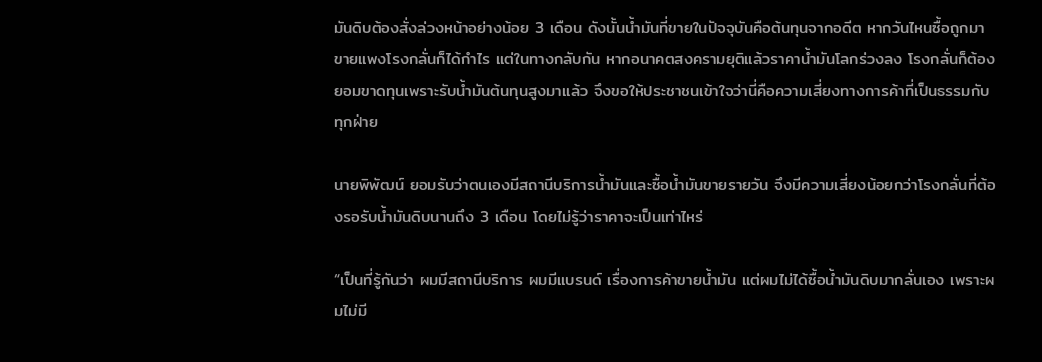มันดิบต้องสั่งล่วงหน้าอย่างน้อย 3 เดือน ดังนั้นน้ำมันที่ขายในปัจจุบันคือต้นทุนจากอดีต หากวันไหนซื้อถูกมาขายแพงโรงกลั่นก็ได้กำไร แต่ในทางกลับกัน หากอนาคตสงครามยุติแล้วราคาน้ำมันโลกร่วงลง โรงกลั่นก็ต้องยอมขาดทุนเพราะรับน้ำมันต้นทุนสูงมาแล้ว จึงขอให้ประชาชนเข้าใจว่านี่คือความเสี่ยงทางการค้าที่เป็นธรรมกับทุกฝ่าย

นายพิพัฒน์ ยอมรับว่าตนเองมีสถานีบริการน้ำมันและซื้อน้ำมันขายรายวัน จึงมีความเสี่ยงน้อยกว่าโรงกลั่นที่ต้องรอรับน้ำมันดิบนานถึง 3 เดือน โดยไม่รู้ว่าราคาจะเป็นเท่าไหร่

“เป็นที่รู้กันว่า ผมมีสถานีบริการ ผมมีแบรนด์ เรื่องการค้าขายน้ำมัน แต่ผมไม่ได้ซื้อน้ำมันดิบมากลั่นเอง เพราะผมไม่มี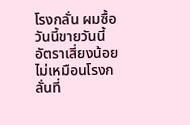โรงกลั่น ผมซื้อวันนี้ขายวันนี้อัตราเสี่ยงน้อย ไม่เหมือนโรงกลั่นที่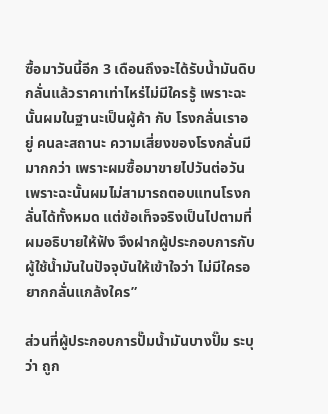ซื้อมาวันนี้อีก 3 เดือนถึงจะได้รับน้ำมันดิบ กลั่นแล้วราคาเท่าไหร่ไม่มีใครรู้ เพราะฉะนั้นผมในฐานะเป็นผู้ค้า กับ โรงกลั่นเราอยู่ คนละสถานะ ความเสี่ยงของโรงกลั่นมีมากกว่า เพราะผมซื้อมาขายไปวันต่อวัน เพราะฉะนั้นผมไม่สามารถตอบแทนโรงกลั่นได้ทั้งหมด แต่ข้อเท็จจริงเป็นไปตามที่ผมอธิบายให้ฟัง จึงฝากผู้ประกอบการกับผู้ใช้น้ำมันในปัจจุบันให้เข้าใจว่า ไม่มีใครอยากกลั่นแกล้งใคร”

ส่วนที่ผู้ประกอบการปั๊มน้ำมันบางปั๊ม ระบุว่า ถูก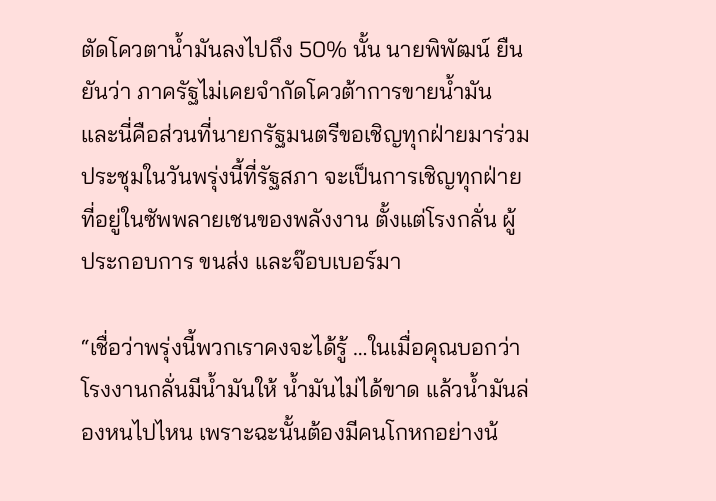ตัดโควตาน้ำมันลงไปถึง 50% นั้น นายพิพัฒน์ ยืนยันว่า ภาครัฐไม่เคยจำกัดโควต้าการขายน้ำมัน และนี่คือส่วนที่นายกรัฐมนตรีขอเชิญทุกฝ่ายมาร่วมประชุมในวันพรุ่งนี้ที่รัฐสภา จะเป็นการเชิญทุกฝ่ายที่อยู่ในซัพพลายเชนของพลังงาน ตั้งแต่โรงกลั่น ผู้ประกอบการ ขนส่ง และจ๊อบเบอร์มา

“เชื่อว่าพรุ่งนี้พวกเราคงจะได้รู้ …ในเมื่อคุณบอกว่าโรงงานกลั่นมีน้ำมันให้ น้ำมันไม่ได้ขาด แล้วน้ำมันล่องหนไปไหน เพราะฉะนั้นต้องมีคนโกหกอย่างน้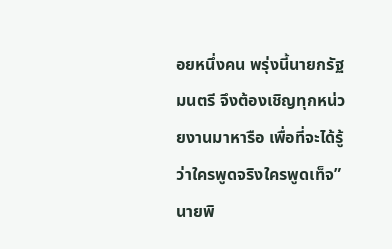อยหนึ่งคน พรุ่งนี้นายกรัฐมนตรี จึงต้องเชิญทุกหน่วยงานมาหารือ เพื่อที่จะได้รู้ว่าใครพูดจริงใครพูดเท็จ”นายพิ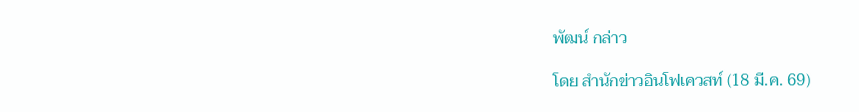พัฒน์ กล่าว

โดย สำนักข่าวอินโฟเควสท์ (18 มี.ค. 69)